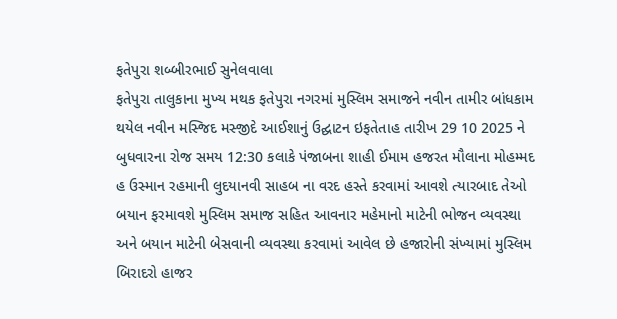ફતેપુરા શબ્બીરભાઈ સુનેલવાલા
ફતેપુરા તાલુકાના મુખ્ય મથક ફતેપુરા નગરમાં મુસ્લિમ સમાજને નવીન તામીર બાંધકામ થયેલ નવીન મસ્જિદ મસ્જીદે આઈશાનું ઉદ્ઘાટન ઇફતેતાહ તારીખ 29 10 2025 ને બુધવારના રોજ સમય 12:30 કલાકે પંજાબના શાહી ઈમામ હજરત મૌલાના મોહમ્મદ હ ઉસ્માન રહમાની લુદયાનવી સાહબ ના વરદ હસ્તે કરવામાં આવશે ત્યારબાદ તેઓ બયાન ફરમાવશે મુસ્લિમ સમાજ સહિત આવનાર મહેમાનો માટેની ભોજન વ્યવસ્થા અને બયાન માટેની બેસવાની વ્યવસ્થા કરવામાં આવેલ છે હજારોની સંખ્યામાં મુસ્લિમ બિરાદરો હાજર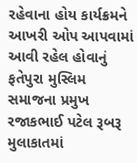રહેવાના હોય કાર્યક્રમને આખરી ઓપ આપવામાં આવી રહેલ હોવાનું ફતેપુરા મુસ્લિમ સમાજના પ્રમુખ રજાકભાઈ પટેલ રૂબરૂ મુલાકાતમાં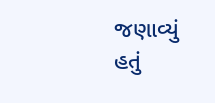જણાવ્યું હતું